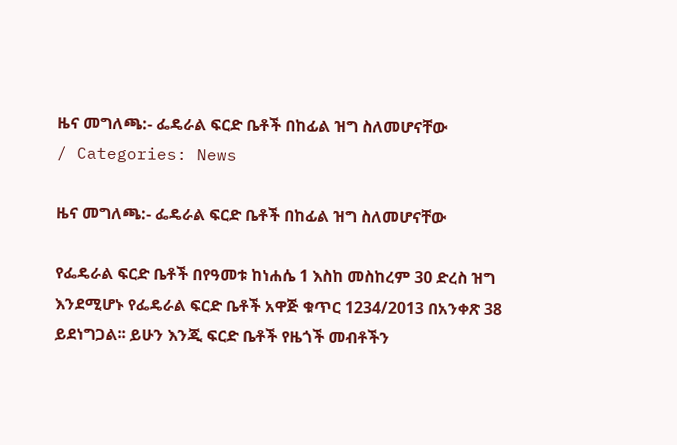ዜና መግለጫ:- ፌዴራል ፍርድ ቤቶች በከፊል ዝግ ስለመሆናቸው
/ Categories: News

ዜና መግለጫ:- ፌዴራል ፍርድ ቤቶች በከፊል ዝግ ስለመሆናቸው

የፌዴራል ፍርድ ቤቶች በየዓመቱ ከነሐሴ 1 እስከ መስከረም 30 ድረስ ዝግ እንደሚሆኑ የፌዴራል ፍርድ ቤቶች አዋጅ ቁጥር 1234/2013 በአንቀጽ 38 ይደነግጋል፡፡ ይሁን እንጂ ፍርድ ቤቶች የዜጎች መብቶችን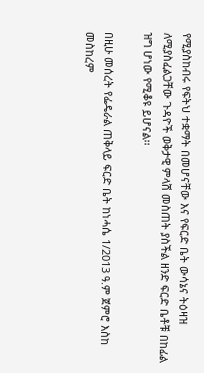የሚያስከብሩ የፍትህ ተቋማት በመሆናቸው እና የፍርድ ቤት ውሳኔና ትዕዛዝ ለሚያስፈልጋቸው ጉዳዮች ወቅታዊ ምላሽ መስጠት ያስችል ዘንድ ፍርድ ቤቶቹ በከፊል ዝግ ሆነው የሚቆዩ ይሆናል፡፡

በዚሁ መሰረት የፌዴራል ጠቅላይ ፍርድ ቤት ከነሓሴ 1/2013 ዓ.ም ጀምሮ እስከ መስከረም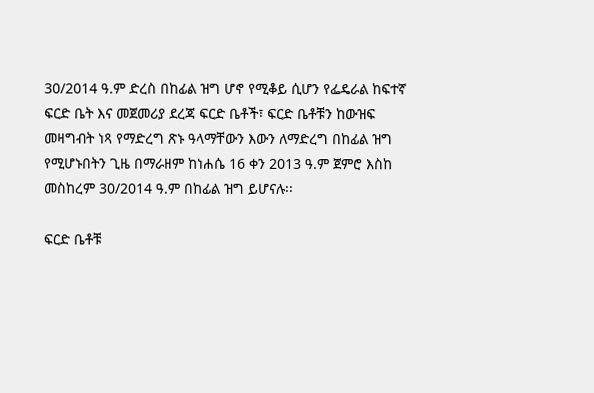30/2014 ዓ.ም ድረስ በከፊል ዝግ ሆኖ የሚቆይ ሲሆን የፌዴራል ከፍተኛ ፍርድ ቤት እና መጀመሪያ ደረጃ ፍርድ ቤቶች፣ ፍርድ ቤቶቹን ከውዝፍ መዛግብት ነጻ የማድረግ ጽኑ ዓላማቸውን እውን ለማድረግ በከፊል ዝግ የሚሆኑበትን ጊዜ በማራዘም ከነሐሴ 16 ቀን 2013 ዓ.ም ጀምሮ እስከ መስከረም 30/2014 ዓ.ም በከፊል ዝግ ይሆናሉ፡፡

ፍርድ ቤቶቹ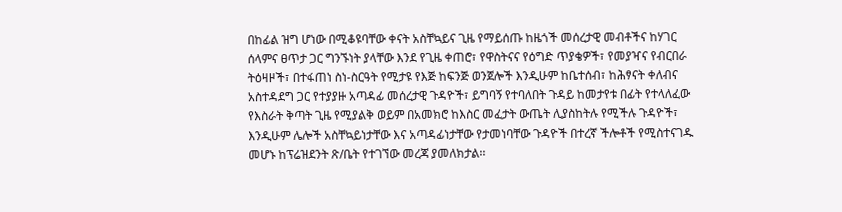በከፊል ዝግ ሆነው በሚቆዩባቸው ቀናት አስቸኳይና ጊዜ የማይሰጡ ከዜጎች መሰረታዊ መብቶችና ከሃገር ሰላምና ፀጥታ ጋር ግንኙነት ያላቸው እንደ የጊዜ ቀጠሮ፣ የዋስትናና የዕግድ ጥያቄዎች፣ የመያዣና የብርበራ ትዕዛዞች፣ በተፋጠነ ስነ-ስርዓት የሚታዩ የእጅ ከፍንጅ ወንጀሎች እንዲሁም ከቤተሰብ፣ ከሕፃናት ቀለብና አስተዳደግ ጋር የተያያዙ አጣዳፊ መሰረታዊ ጉዳዮች፣ ይግባኝ የተባለበት ጉዳይ ከመታየቱ በፊት የተላለፈው የእስራት ቅጣት ጊዜ የሚያልቅ ወይም በአመክሮ ከእስር መፈታት ውጤት ሊያስከትሉ የሚችሉ ጉዳዮች፣ እንዲሁም ሌሎች አስቸኳይነታቸው እና አጣዳፊነታቸው የታመነባቸው ጉዳዮች በተረኛ ችሎቶች የሚስተናገዱ መሆኑ ከፕሬዝደንት ጽ/ቤት የተገኘው መረጃ ያመለክታል፡፡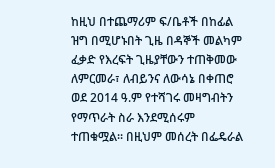ከዚህ በተጨማሪም ፍ/ቤቶች በከፊል ዝግ በሚሆኑበት ጊዜ በዳኞች መልካም ፈቃድ የእረፍት ጊዜያቸውን ተጠቅመው ለምርመራ፣ ለብይንና ለውሳኔ በቀጠሮ ወደ 2014 ዓ.ም የተሻገሩ መዛግብትን የማጥራት ስራ እንደሚሰሩም ተጠቁሟል፡፡ በዚህም መሰረት በፌዴራል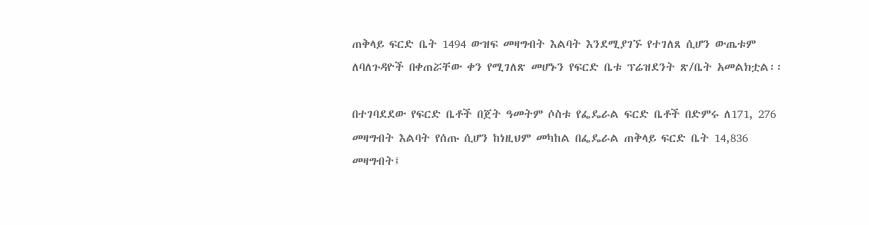ጠቅላይ ፍርድ ቤት 1494 ውዝፍ መዛግብት እልባት እንደሚያገኙ የተገለጸ ሲሆን ውጤቱም ለባለጉዳዮች በቀጠሯቸው ቀን የሚገለጽ መሆኑን የፍርድ ቤቱ ፕሬዝደንት ጽ/ቤት አመልክቷል፡፡

በተገባደደው የፍርድ ቤቶች በጀት ዓመትም ሶስቱ የፌዴራል ፍርድ ቤቶች በድምሩ ለ171, 276 መዛግብት እልባት የሰጡ ሲሆን ከነዚህም መካከል በፌዴራል ጠቅላይ ፍርድ ቤት 14,836 መዛግብት፤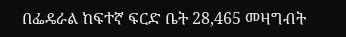በፌዴራል ከፍተኛ ፍርድ ቤት 28,465 መዛግብት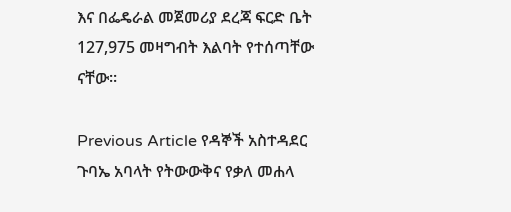እና በፌዴራል መጀመሪያ ደረጃ ፍርድ ቤት 127,975 መዛግብት እልባት የተሰጣቸው ናቸው፡፡

Previous Article የዳኞች አስተዳደር ጉባኤ አባላት የትውውቅና የቃለ መሐላ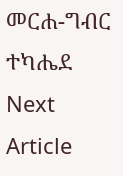መርሐ-ግብር ተካሔደ
Next Article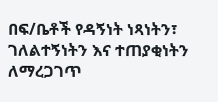በፍ/ቤቶች የዳኝነት ነጻነትን፣ ገለልተኝነትን እና ተጠያቂነትን ለማረጋገጥ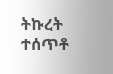ትኩረት ተሰጥቶ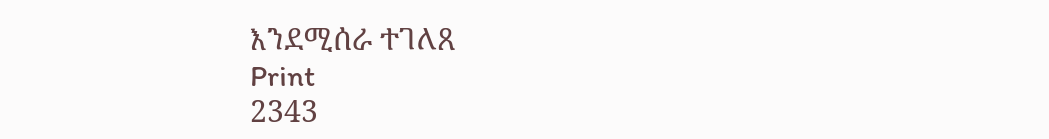እንደሚሰራ ተገለጸ
Print
2343